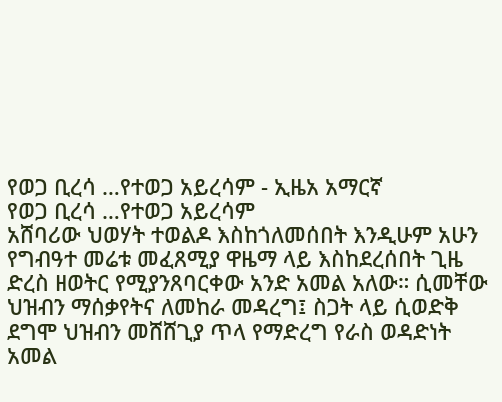የወጋ ቢረሳ …የተወጋ አይረሳም - ኢዜአ አማርኛ
የወጋ ቢረሳ …የተወጋ አይረሳም
አሸባሪው ህወሃት ተወልዶ እስከጎለመሰበት እንዲሁም አሁን የግብዓተ መሬቱ መፈጸሚያ ዋዜማ ላይ እስከደረሰበት ጊዜ ድረስ ዘወትር የሚያንጸባርቀው አንድ አመል አለው። ሲመቸው ህዝብን ማሰቃየትና ለመከራ መዳረግ፤ ስጋት ላይ ሲወድቅ ደግሞ ህዝብን መሸሸጊያ ጥላ የማድረግ የራስ ወዳድነት አመል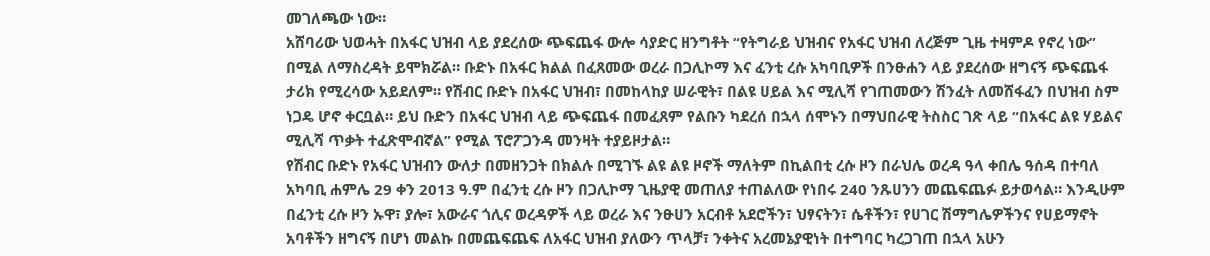መገለጫው ነው።
አሸባሪው ህወሓት በአፋር ህዝብ ላይ ያደረሰው ጭፍጨፋ ውሎ ሳያድር ዘንግቶት “የትግራይ ህዝብና የአፋር ህዝብ ለረጅም ጊዜ ተዛምዶ የኖረ ነው” በሚል ለማስረዳት ይሞክሯል። ቡድኑ በአፋር ክልል በፈጸመው ወረራ በጋሊኮማ እና ፈንቲ ረሱ አካባቢዎች በንፁሐን ላይ ያደረሰው ዘግናኝ ጭፍጨፋ ታሪክ የሚረሳው አይደለም። የሽብር ቡድኑ በአፋር ህዝብ፣ በመከላከያ ሠራዊት፣ በልዩ ሀይል እና ሚሊሻ የገጠመውን ሽንፈት ለመሸፋፈን በህዝብ ስም ነጋዴ ሆኖ ቀርቧል። ይህ ቡድን በአፋር ህዝብ ላይ ጭፍጨፋ በመፈጸም የልቡን ካደረሰ በኋላ ሰሞኑን በማህበራዊ ትስስር ገጽ ላይ “በአፋር ልዩ ሃይልና ሚሊሻ ጥቃት ተፈጽሞብኛል” የሚል ፕሮፖጋንዳ መንዛት ተያይዞታል።
የሽብር ቡድኑ የአፋር ህዝብን ውለታ በመዘንጋት በክልሉ በሚገኙ ልዩ ልዩ ዞኖች ማለትም በኪልበቲ ረሱ ዞን በራህሌ ወረዳ ዓላ ቀበሌ ዓሰዳ በተባለ አካባቢ ሐምሌ 29 ቀን 2013 ዓ.ም በፈንቲ ረሱ ዞን በጋሊኮማ ጊዜያዊ መጠለያ ተጠልለው የነበሩ 240 ንጹሀንን መጨፍጨፉ ይታወሳል። እንዲሁም በፈንቲ ረሱ ዞን ኡዋ፣ ያሎ፣ አውራና ጎሊና ወረዳዎች ላይ ወረራ እና ንፁሀን አርብቶ አደሮችን፣ ህፃናትን፣ ሴቶችን፣ የሀገር ሽማግሌዎችንና የሀይማኖት አባቶችን ዘግናኝ በሆነ መልኩ በመጨፍጨፍ ለአፋር ህዝብ ያለውን ጥላቻ፣ ንቀትና አረመኔያዊነት በተግባር ካረጋገጠ በኋላ አሁን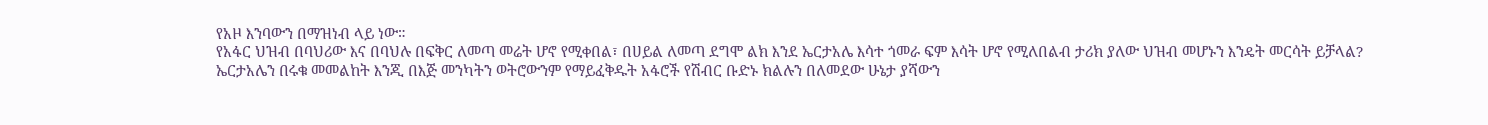የአዞ እንባውን በማዝነብ ላይ ነው።
የአፋር ህዝብ በባህሪው እና በባህሉ በፍቅር ለመጣ መሬት ሆኖ የሚቀበል፣ በሀይል ለመጣ ደግሞ ልክ እንደ ኤርታአሌ እሳተ ጎመራ ፍም እሳት ሆኖ የሚለበልብ ታሪክ ያለው ህዝብ መሆኑን እንዴት መርሳት ይቻላል? ኤርታአሌን በሩቁ መመልከት እንጂ በእጅ መንካትን ወትሮውንም የማይፈቅዱት አፋሮች የሽብር ቡድኑ ክልሉን በለመደው ሁኔታ ያሻውን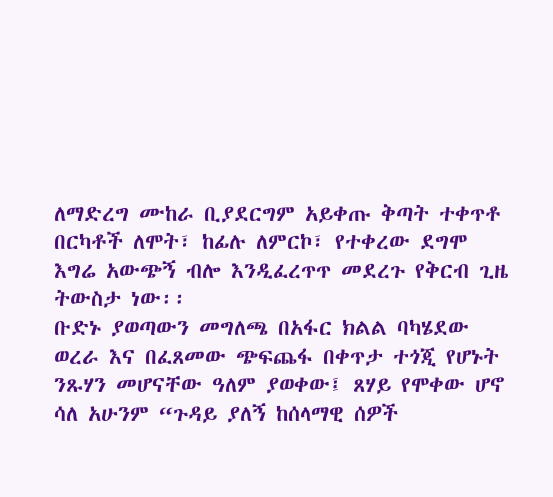ለማድረግ ሙከራ ቢያደርግም አይቀጡ ቅጣት ተቀጥቶ በርካቶች ለሞት፣ ከፊሉ ለምርኮ፣ የተቀረው ደግሞ እግሬ አውጭኝ ብሎ እንዲፈረጥጥ መደረጉ የቅርብ ጊዜ ትውስታ ነው፡፡
ቡድኑ ያወጣውን መግለጫ በአፋር ክልል ባካሄደው ወረራ እና በፈጸመው ጭፍጨፋ በቀጥታ ተጎጂ የሆኑት ንጹሃን መሆናቸው ዓለም ያወቀው፤ ጸሃይ የሞቀው ሆኖ ሳለ አሁንም “ጉዳይ ያለኝ ከሰላማዊ ሰዎች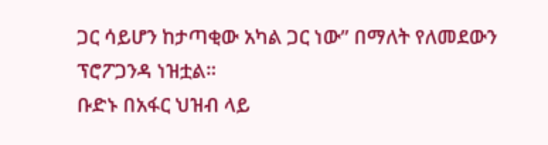ጋር ሳይሆን ከታጣቂው አካል ጋር ነው” በማለት የለመደውን ፕሮፖጋንዳ ነዝቷል።
ቡድኑ በአፋር ህዝብ ላይ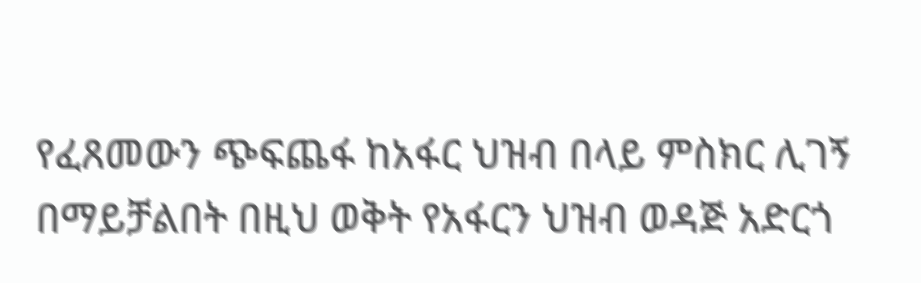የፈጸመውን ጭፍጨፋ ከአፋር ህዝብ በላይ ምስክር ሊገኝ በማይቻልበት በዚህ ወቅት የአፋርን ህዝብ ወዳጅ አድርጎ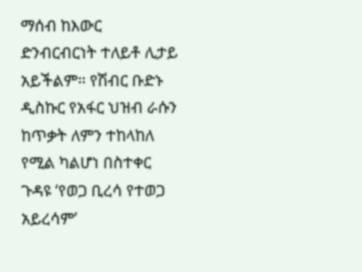ማሰብ ከእውር ድንብርብርነት ተለይቶ ሊታይ አይችልም። የሽብር ቡድኑ ዲስኩር የአፋር ህዝብ ራሱን ከጥቃት ለምን ተከላከለ የሚል ካልሆነ በስተቀር ጉዳዩ ‘የወጋ ቢረሳ የተወጋ አይረሳም’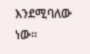እንደሚባለው ነው።